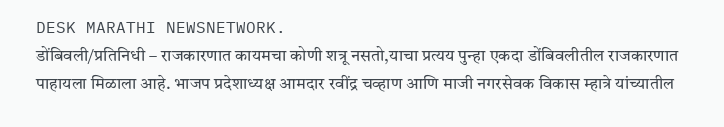DESK MARATHI NEWSNETWORK.
डोंबिवली/प्रतिनिधी – राजकारणात कायमचा कोणी शत्रू नसतो,याचा प्रत्यय पुन्हा एकदा डोंबिवलीतील राजकारणात पाहायला मिळाला आहे. भाजप प्रदेशाध्यक्ष आमदार रवींद्र चव्हाण आणि माजी नगरसेवक विकास म्हात्रे यांच्यातील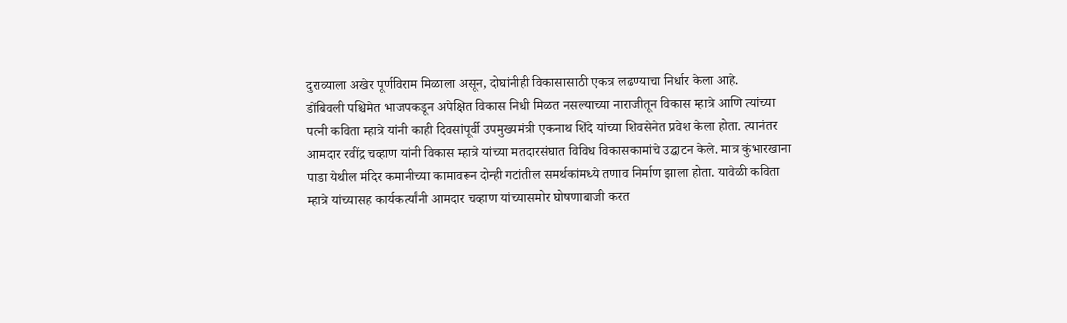दुराव्याला अखेर पूर्णविराम मिळाला असून, दोघांनीही विकासासाठी एकत्र लढण्याचा निर्धार केला आहे.
डोंबिवली पश्चिमेत भाजपकडून अपेक्षित विकास निधी मिळत नसल्याच्या नाराजीतून विकास म्हात्रे आणि त्यांच्या पत्नी कविता म्हात्रे यांनी काही दिवसांपूर्वी उपमुख्यमंत्री एकनाथ शिंदे यांच्या शिवसेनेत प्रवेश केला होता. त्यानंतर आमदार रवींद्र चव्हाण यांनी विकास म्हात्रे यांच्या मतदारसंघात विविध विकासकामांचे उद्घाटन केले. मात्र कुंभारखाना पाडा येथील मंदिर कमानीच्या कामावरून दोन्ही गटांतील समर्थकांमध्ये तणाव निर्माण झाला होता. यावेळी कविता म्हात्रे यांच्यासह कार्यकर्त्यांनी आमदार चव्हाण यांच्यासमोर घोषणाबाजी करत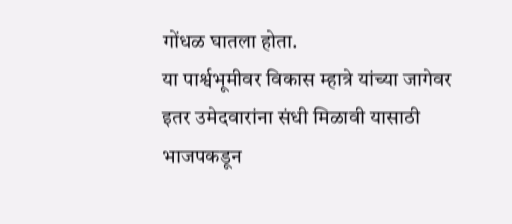गोंधळ घातला होता.
या पार्श्वभूमीवर विकास म्हात्रे यांच्या जागेवर इतर उमेदवारांना संधी मिळावी यासाठी भाजपकडून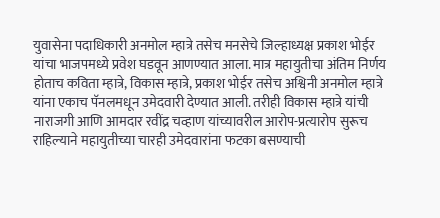युवासेना पदाधिकारी अनमोल म्हात्रे तसेच मनसेचे जिल्हाध्यक्ष प्रकाश भोईर यांचा भाजपमध्ये प्रवेश घडवून आणण्यात आला. मात्र महायुतीचा अंतिम निर्णय होताच कविता म्हात्रे, विकास म्हात्रे, प्रकाश भोईर तसेच अश्विनी अनमोल म्हात्रे यांना एकाच पॅनलमधून उमेदवारी देण्यात आली. तरीही विकास म्हात्रे यांची नाराजगी आणि आमदार रवींद्र चव्हाण यांच्यावरील आरोप-प्रत्यारोप सुरूच राहिल्याने महायुतीच्या चारही उमेदवारांना फटका बसण्याची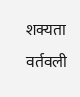शक्यता वर्तवली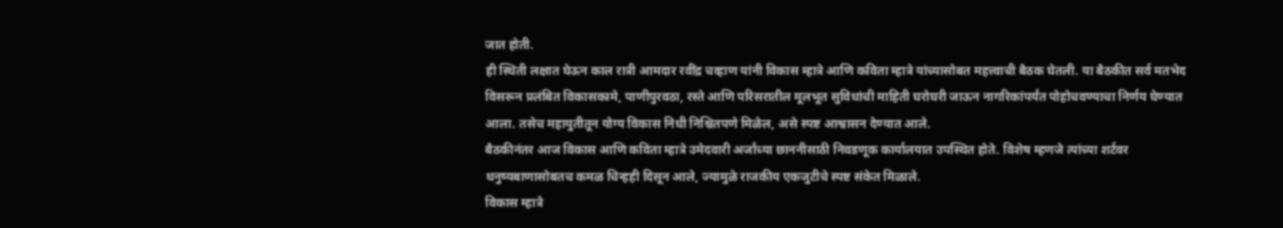जात होती.
ही स्थिती लक्षात घेऊन काल रात्री आमदार रवींद्र चव्हाण यांनी विकास म्हात्रे आणि कविता म्हात्रे यांच्यासोबत महत्त्वाची बैठक घेतली. या बैठकीत सर्व मतभेद विसरून प्रलंबित विकासकामे, पाणीपुरवठा, रस्ते आणि परिसरातील मूलभूत सुविधांची माहिती घरोघरी जाऊन नागरिकांपर्यंत पोहोचवण्याचा निर्णय घेण्यात आला. तसेच महायुतीतून योग्य विकास निधी निश्चितपणे मिळेल, असे स्पष्ट आश्वासन देण्यात आले.
बैठकीनंतर आज विकास आणि कविता म्हात्रे उमेदवारी अर्जांच्या छाननीसाठी निवडणूक कार्यालयात उपस्थित होते. विशेष म्हणजे त्यांच्या शर्टवर धनुष्यबाणासोबतच कमळ चिन्हही दिसून आले, ज्यामुळे राजकीय एकजुटीचे स्पष्ट संकेत मिळाले.
विकास म्हात्रे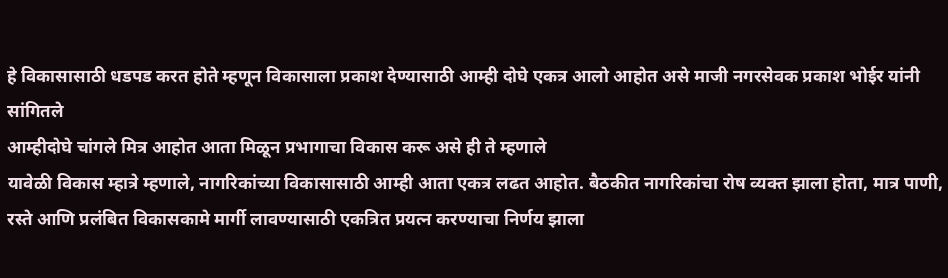हे विकासासाठी धडपड करत होते म्हणून विकासाला प्रकाश देण्यासाठी आम्ही दोघे एकत्र आलो आहोत असे माजी नगरसेवक प्रकाश भोईर यांनी सांगितले
आम्हीदोघे चांगले मित्र आहोत आता मिळून प्रभागाचा विकास करू असे ही ते म्हणाले
यावेळी विकास म्हात्रे म्हणाले, नागरिकांच्या विकासासाठी आम्ही आता एकत्र लढत आहोत. बैठकीत नागरिकांचा रोष व्यक्त झाला होता, मात्र पाणी, रस्ते आणि प्रलंबित विकासकामे मार्गी लावण्यासाठी एकत्रित प्रयत्न करण्याचा निर्णय झाला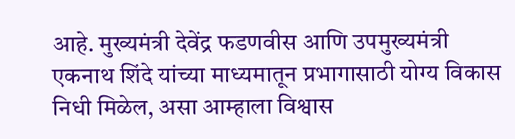आहे. मुख्यमंत्री देवेंद्र फडणवीस आणि उपमुख्यमंत्री एकनाथ शिंदे यांच्या माध्यमातून प्रभागासाठी योग्य विकास निधी मिळेल, असा आम्हाला विश्वास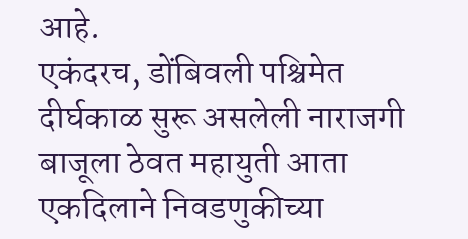आहे.
एकंदरच, डोंबिवली पश्चिमेत दीर्घकाळ सुरू असलेली नाराजगी बाजूला ठेवत महायुती आता एकदिलाने निवडणुकीच्या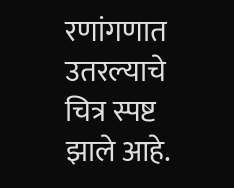रणांगणात उतरल्याचे चित्र स्पष्ट झाले आहे.